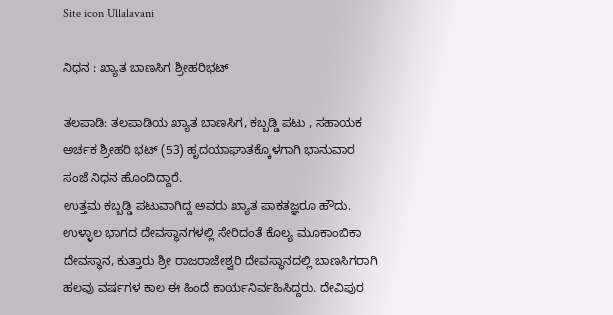Site icon Ullalavani

ನಿಧನ : ಖ್ಯಾತ ಬಾಣಸಿಗ ಶ್ರೀಹರಿಭಟ್

ತಲಪಾಡಿ: ತಲಪಾಡಿಯ ಖ್ಯಾತ ಬಾಣಸಿಗ, ಕಬ್ಬಡ್ಡಿ ಪಟು , ಸಹಾಯಕ ಅರ್ಚಕ ಶ್ರೀಹರಿ ಭಟ್ (53) ಹೃದಯಾಘಾತಕ್ಕೊಳಗಾಗಿ ಭಾನುವಾರ ಸಂಜೆ ನಿಧನ ಹೊಂದಿದ್ದಾರೆ.
ಉತ್ತಮ ಕಬ್ಬಡ್ಡಿ ಪಟುವಾಗಿದ್ದ ಅವರು ಖ್ಯಾತ ಪಾಕತಜ್ಞರೂ ಹೌದು. ಉಳ್ಳಾಲ ಭಾಗದ ದೇವಸ್ಥಾನಗಳಲ್ಲಿ ಸೇರಿದಂತೆ ಕೊಲ್ಯ ಮೂಕಾಂಬಿಕಾ ದೇವಸ್ಥಾನ, ಕುತ್ತಾರು ಶ್ರೀ ರಾಜರಾಜೇಶ್ವರಿ ದೇವಸ್ಥಾನದಲ್ಲಿ ಬಾಣಸಿಗರಾಗಿ ಹಲವು ವರ್ಷಗಳ ಕಾಲ ಈ ಹಿಂದೆ ಕಾರ್ಯನಿರ್ವಹಿಸಿದ್ದರು. ದೇವಿಪುರ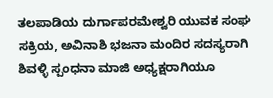ತಲಪಾಡಿಯ ದುರ್ಗಾಪರಮೇಶ್ವರಿ ಯುವಕ ಸಂಘ ಸಕ್ರಿಯ, ಅವಿನಾಶಿ ಭಜನಾ ಮಂದಿರ ಸದಸ್ಯರಾಗಿ ಶಿವಳ್ಳಿ ಸ್ಪಂಧನಾ ಮಾಜಿ ಅಧ್ಯಕ್ಷರಾಗಿಯೂ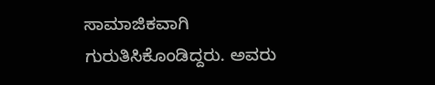ಸಾಮಾಜಿಕವಾಗಿ ಗುರುತಿಸಿಕೊಂಡಿದ್ದರು. ಅವರು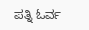ಪತ್ನಿ ಓರ್ವ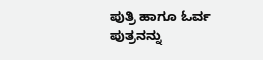ಪುತ್ರಿ ಹಾಗೂ ಓರ್ವ ಪುತ್ರನನ್ನು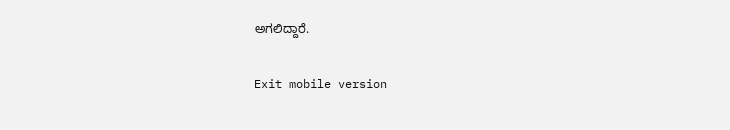ಅಗಲಿದ್ದಾರೆ.

Exit mobile version